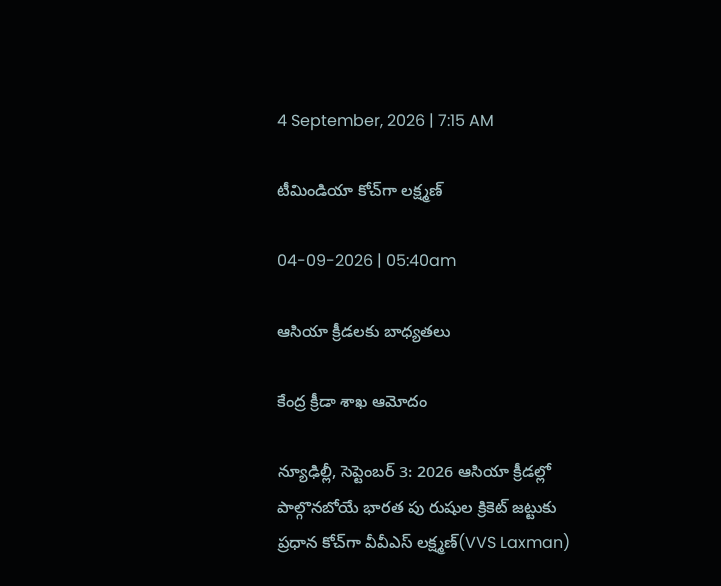4 September, 2026 | 7:15 AM

టీమిండియా కోచ్‌గా లక్ష్మణ్

04-09-2026 | 05:40am

ఆసియా క్రీడలకు బాధ్యతలు

కేంద్ర క్రీడా శాఖ ఆమోదం

న్యూఢిల్లీ, సెప్టెంబర్ 3: 2026 ఆసియా క్రీడల్లో పాల్గొనబోయే భారత పు రుషుల క్రికెట్ జట్టుకు ప్రధాన కోచ్‌గా వీవీఎస్ లక్ష్మణ్(VVS Laxman)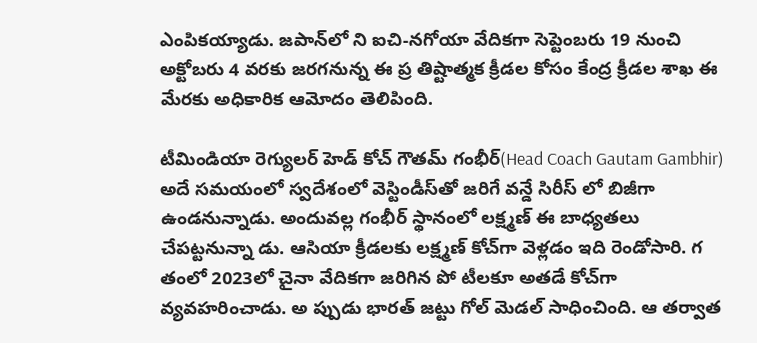ఎంపికయ్యాడు. జపాన్‌లో ని ఐచి-నగోయా వేదికగా సెప్టెంబరు 19 నుంచి అక్టోబరు 4 వరకు జరగనున్న ఈ ప్ర తిష్టాత్మక క్రీడల కోసం కేంద్ర క్రీడల శాఖ ఈ మేరకు అధికారిక ఆమోదం తెలిపింది.

టీమిండియా రెగ్యులర్ హెడ్ కోచ్ గౌతమ్ గంభీర్(Head Coach Gautam Gambhir) అదే సమయంలో స్వదేశంలో వెస్టిండీస్‌తో జరిగే వన్డే సిరీస్ లో బిజీగా ఉండనున్నాడు. అందువల్ల గంభీర్ స్థానంలో లక్ష్మణ్ ఈ బాధ్యతలు చేపట్టనున్నా డు. ఆసియా క్రీడలకు లక్ష్మణ్ కోచ్‌గా వెళ్లడం ఇది రెండోసారి. గ తంలో 2023లో చైనా వేదికగా జరిగిన పో టీలకూ అతడే కోచ్‌గా వ్యవహరించాడు. అ ప్పుడు భారత్ జట్టు గోల్ మెడల్ సాధించింది. ఆ తర్వాత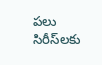పలు సిరీస్‌లకు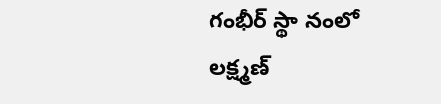గంభీర్ స్థా నంలో లక్ష్మణ్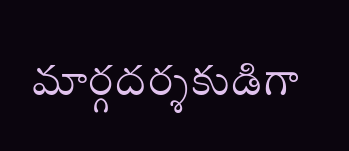మార్గదర్శకుడిగా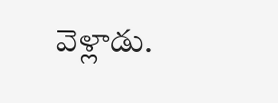వెళ్లాడు.